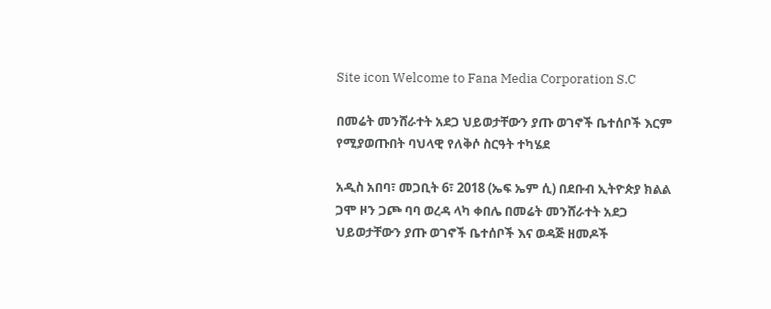Site icon Welcome to Fana Media Corporation S.C

በመሬት መንሸራተት አደጋ ህይወታቸውን ያጡ ወገኖች ቤተሰቦች እርም የሚያወጡበት ባህላዊ የለቅሶ ስርዓት ተካሄደ

አዲስ አበባ፣ መጋቢት 6፣ 2018 (ኤፍ ኤም ሲ) በደቡብ ኢትዮጵያ ክልል ጋሞ ዞን ጋጮ ባባ ወረዳ ላካ ቀበሌ በመሬት መንሸራተት አደጋ ህይወታቸውን ያጡ ወገኖች ቤተሰቦች እና ወዳጅ ዘመዶች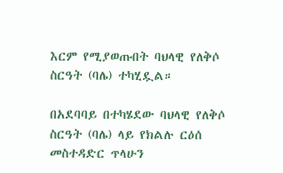እርም የሚያወጡበት ባህላዊ የለቅሶ ስርዓት (ባሌ) ተካሂዷል።

በአደባባይ በተካሄደው ባህላዊ የለቅሶ ስርዓት (ባሌ) ላይ የክልሉ ርዕሰ መስተዳድር ጥላሁን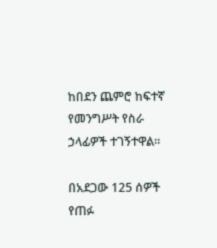ከበደን ጨምሮ ከፍተኛ የመንግሥት የስራ ኃላፊዎች ተገኝተዋል።

በአደጋው 125 ሰዎች የጠፉ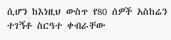ሲሆን ከእነዚህ ውስጥ የ80 ሰዎች አስከሬን ተገኝቶ ስርዓተ ቀብራቸው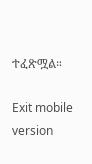ተፈጽሟል።

Exit mobile version